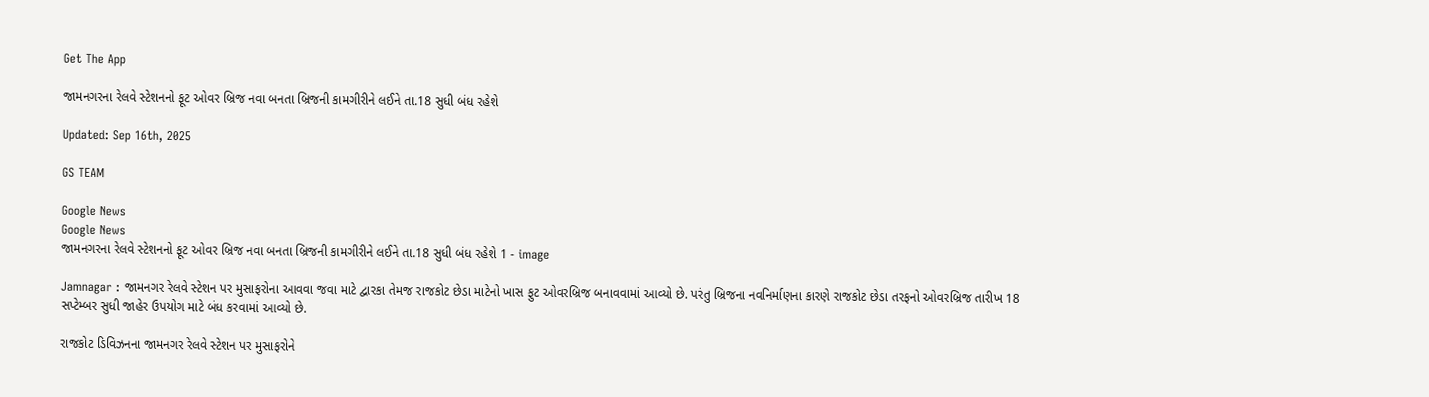Get The App

જામનગરના રેલવે સ્ટેશનનો ફૂટ ઓવર બ્રિજ નવા બનતા બ્રિજની કામગીરીને લઈને તા.18 સુધી બંધ રહેશે

Updated: Sep 16th, 2025

GS TEAM

Google News
Google News
જામનગરના રેલવે સ્ટેશનનો ફૂટ ઓવર બ્રિજ નવા બનતા બ્રિજની કામગીરીને લઈને તા.18 સુધી બંધ રહેશે 1 - image

Jamnagar : જામનગર રેલવે સ્ટેશન પર મુસાફરોના આવવા જવા માટે દ્વારકા તેમજ રાજકોટ છેડા માટેનો ખાસ ફુટ ઓવરબ્રિજ બનાવવામાં આવ્યો છે. પરંતુ બ્રિજના નવનિર્માણના કારણે રાજકોટ છેડા તરફનો ઓવરબ્રિજ તારીખ 18 સપ્ટેમ્બર સુધી જાહેર ઉપયોગ માટે બંધ કરવામાં આવ્યો છે.

રાજકોટ ડિવિઝનના જામનગર રેલવે સ્ટેશન પર મુસાફરોને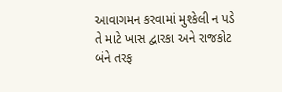આવાગમન કરવામાં મુશ્કેલી ન પડે તે માટે ખાસ દ્વારકા અને રાજકોટ બંને તરફ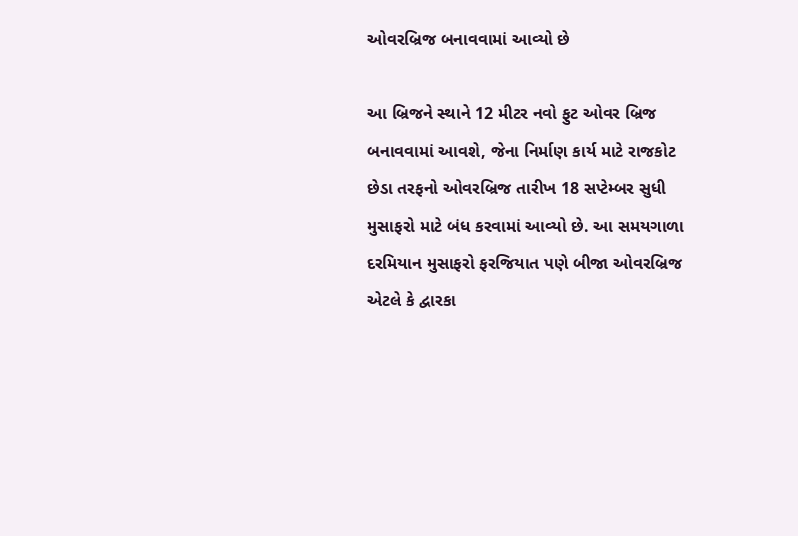ઓવરબ્રિજ બનાવવામાં આવ્યો છે

આ બ્રિજને સ્થાને 12 મીટર નવો ફુટ ઓવર બ્રિજ બનાવવામાં આવશે, જેના નિર્માણ કાર્ય માટે રાજકોટ છેડા તરફનો ઓવરબ્રિજ તારીખ 18 સપ્ટેમ્બર સુધી મુસાફરો માટે બંધ કરવામાં આવ્યો છે. આ સમયગાળા દરમિયાન મુસાફરો ફરજિયાત પણે બીજા ઓવરબ્રિજ એટલે કે દ્વારકા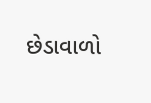છેડાવાળો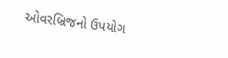ઓવરબ્રિજનો ઉપયોગ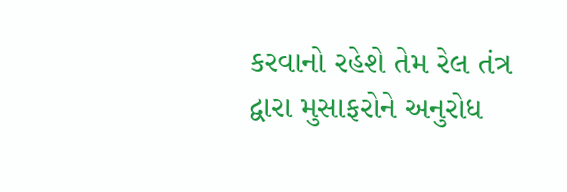કરવાનો રહેશે તેમ રેલ તંત્ર દ્વારા મુસાફરોને અનુરોધ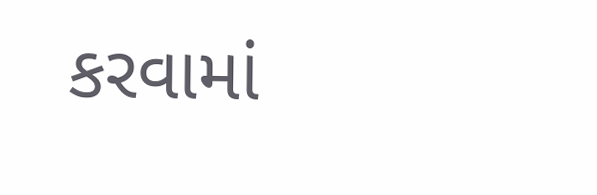કરવામાં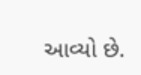આવ્યો છે.